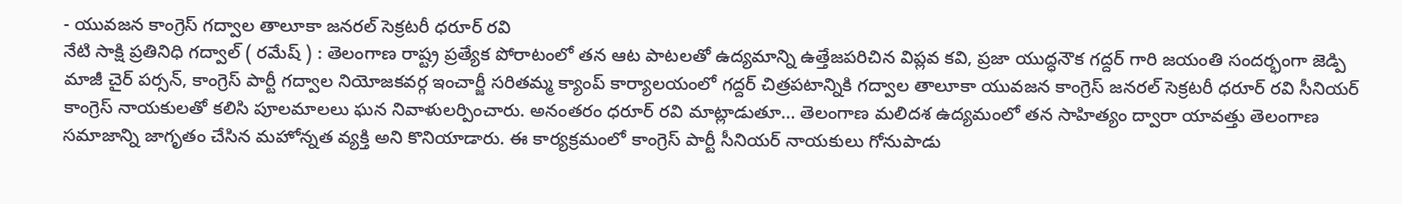- యువజన కాంగ్రెస్ గద్వాల తాలూకా జనరల్ సెక్రటరీ ధరూర్ రవి
నేటి సాక్షి ప్రతినిధి గద్వాల్ ( రమేష్ ) : తెలంగాణ రాష్ట్ర ప్రత్యేక పోరాటంలో తన ఆట పాటలతో ఉద్యమాన్ని ఉత్తేజపరిచిన విప్లవ కవి, ప్రజా యుద్ధనౌక గద్దర్ గారి జయంతి సందర్భంగా జెడ్పి మాజీ చైర్ పర్సన్, కాంగ్రెస్ పార్టీ గద్వాల నియోజకవర్గ ఇంచార్జీ సరితమ్మ క్యాంప్ కార్యాలయంలో గద్దర్ చిత్రపటాన్నికి గద్వాల తాలూకా యువజన కాంగ్రెస్ జనరల్ సెక్రటరీ ధరూర్ రవి సీనియర్ కాంగ్రెస్ నాయకులతో కలిసి పూలమాలలు ఘన నివాళులర్పించారు. అనంతరం ధరూర్ రవి మాట్లాడుతూ… తెలంగాణ మలిదశ ఉద్యమంలో తన సాహిత్యం ద్వారా యావత్తు తెలంగాణ సమాజాన్ని జాగృతం చేసిన మహోన్నత వ్యక్తి అని కొనియాడారు. ఈ కార్యక్రమంలో కాంగ్రెస్ పార్టీ సీనియర్ నాయకులు గోనుపాడు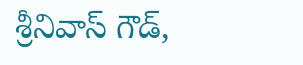శ్రీనివాస్ గౌడ్,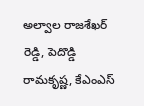అల్వాల రాజశేఖర్ రెడ్డి, పెదొడ్డి రామకృష్ణ, కేఎంఎస్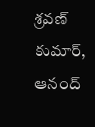శ్రవణ్ కుమార్, ఆనంద్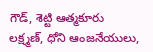గౌడ్, శెట్టి ఆత్మకూరు లక్ష్మణ్, ధోని ఆంజనేయులు,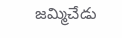జమ్మిచేడు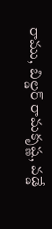రాము, బిల్డర్ రామకృష్ణ, వడ్డే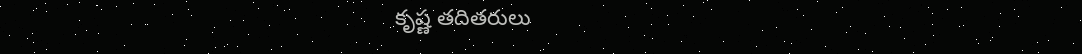కృష్ణ తదితరులు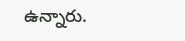ఉన్నారు.